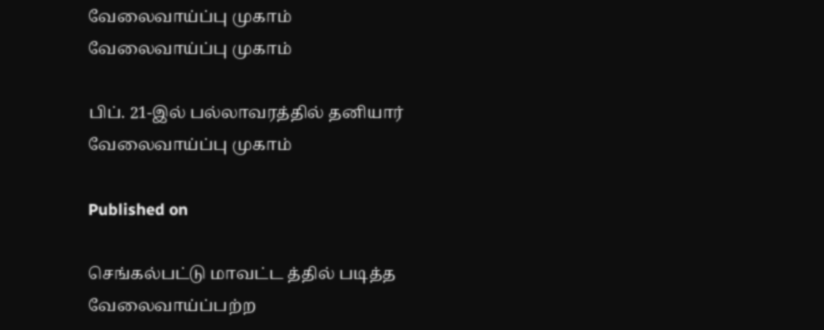வேலைவாய்ப்பு முகாம்
வேலைவாய்ப்பு முகாம்

பிப். 21-இல் பல்லாவரத்தில் தனியார் வேலைவாய்ப்பு முகாம்

Published on

செங்கல்பட்டு மாவட்ட த்தில் படித்த வேலைவாய்ப்பற்ற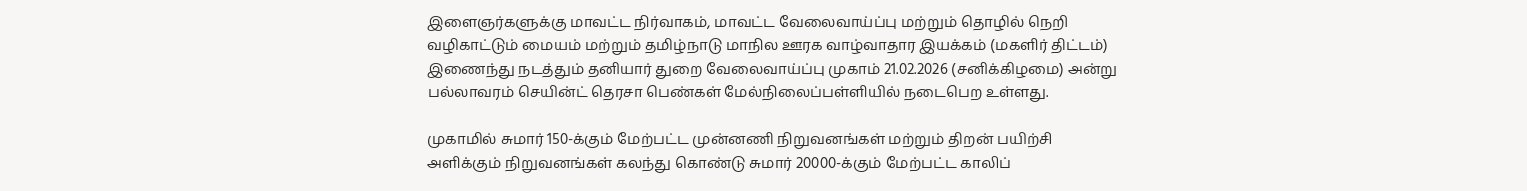இளைஞர்களுக்கு மாவட்ட நிர்வாகம், மாவட்ட வேலைவாய்ப்பு மற்றும் தொழில் நெறி வழிகாட்டும் மையம் மற்றும் தமிழ்நாடு மாநில ஊரக வாழ்வாதார இயக்கம் (மகளிர் திட்டம்) இணைந்து நடத்தும் தனியார் துறை வேலைவாய்ப்பு முகாம் 21.02.2026 (சனிக்கிழமை) அன்று பல்லாவரம் செயின்ட் தெரசா பெண்கள் மேல்நிலைப்பள்ளியில் நடைபெற உள்ளது.

முகாமில் சுமார் 150-க்கும் மேற்பட்ட முன்னணி நிறுவனங்கள் மற்றும் திறன் பயிற்சி அளிக்கும் நிறுவனங்கள் கலந்து கொண்டு சுமார் 20000-க்கும் மேற்பட்ட காலிப்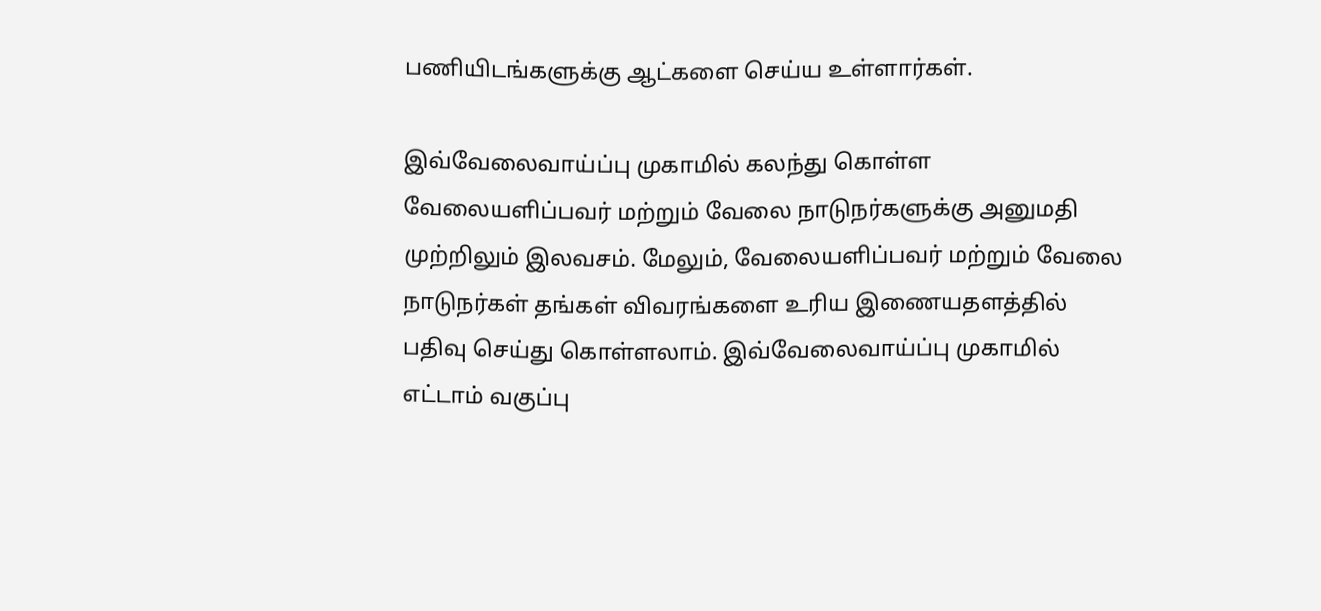பணியிடங்களுக்கு ஆட்களை செய்ய உள்ளார்கள்.

இவ்வேலைவாய்ப்பு முகாமில் கலந்து கொள்ள வேலையளிப்பவர் மற்றும் வேலை நாடுநர்களுக்கு அனுமதி முற்றிலும் இலவசம். மேலும், வேலையளிப்பவர் மற்றும் வேலை நாடுநர்கள் தங்கள் விவரங்களை உரிய இணையதளத்தில் பதிவு செய்து கொள்ளலாம். இவ்வேலைவாய்ப்பு முகாமில் எட்டாம் வகுப்பு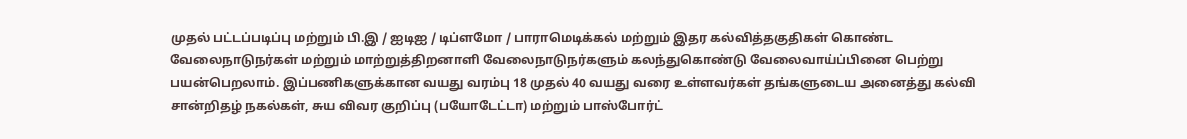முதல் பட்டப்படிப்பு மற்றும் பி.இ / ஐடிஐ / டிப்ளமோ / பாராமெடிக்கல் மற்றும் இதர கல்வித்தகுதிகள் கொண்ட வேலைநாடுநர்கள் மற்றும் மாற்றுத்திறனாளி வேலைநாடுநர்களும் கலந்துகொண்டு வேலைவாய்ப்பினை பெற்று பயன்பெறலாம். இப்பணிகளுக்கான வயது வரம்பு 18 முதல் 40 வயது வரை உள்ளவர்கள் தங்களுடைய அனைத்து கல்வி சான்றிதழ் நகல்கள், சுய விவர குறிப்பு (பயோடேட்டா) மற்றும் பாஸ்போர்ட்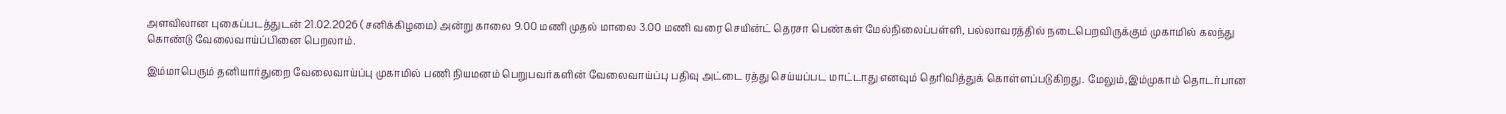அளவிலான புகைப்படத்துடன் 21.02.2026 (சனிக்கிழமை) அன்று காலை 9.00 மணி முதல் மாலை 3.00 மணி வரை செயின்ட் தெரசா பெண்கள் மேல்நிலைப்பள்ளி, பல்லாவரத்தில் நடைபெறவிருக்கும் முகாமில் கலந்து கொண்டு வேலைவாய்ப்பினை பெறலாம்.

இம்மாபெரும் தனியார்துறை வேலைவாய்ப்பு முகாமில் பணி நியமனம் பெறுபவர்களின் வேலைவாய்ப்பு பதிவு அட்டை ரத்து செய்யப்பட மாட்டாது எனவும் தெரிவித்துக் கொள்ளப்படுகிறது. மேலும்,இம்முகாம் தொடர்பான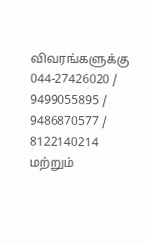விவரங்களுக்கு 044-27426020 / 9499055895 / 9486870577 / 8122140214 மற்றும்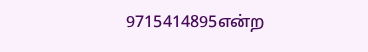9715414895என்ற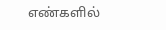எண்களில்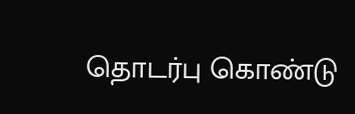தொடர்பு கொண்டு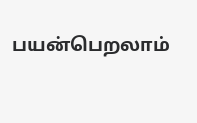பயன்பெறலாம்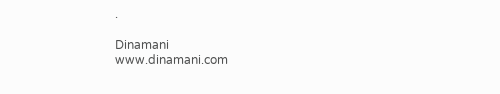.

Dinamani
www.dinamani.com